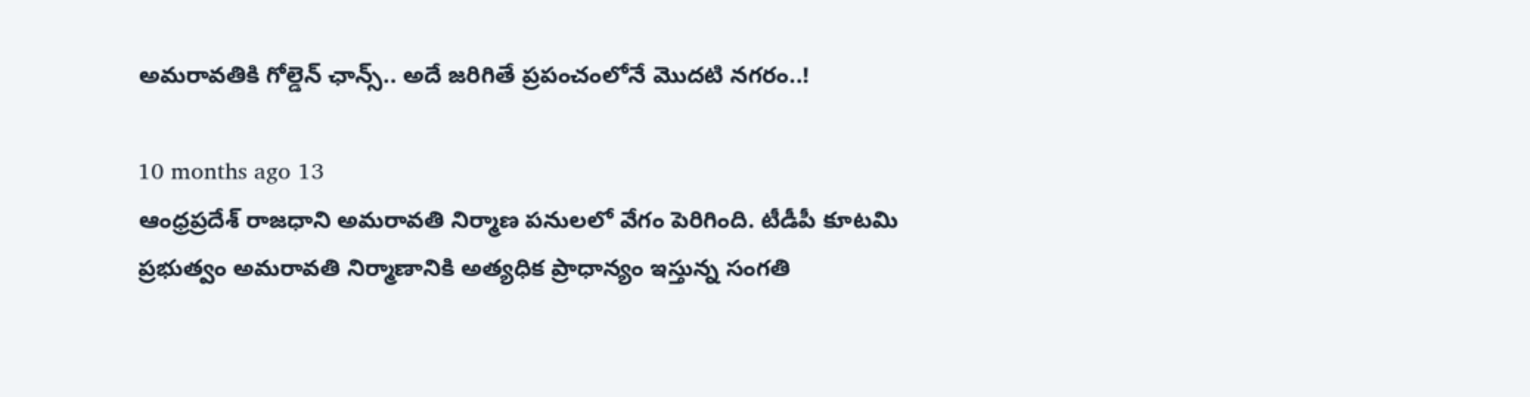అమరావతికి గోల్డెన్ ఛాన్స్.. అదే జరిగితే ప్రపంచంలోనే మొదటి నగరం..!

10 months ago 13
ఆంధ్రప్రదేశ్ రాజధాని అమరావతి నిర్మాణ పనులలో వేగం పెరిగింది. టీడీపీ కూటమి ప్రభుత్వం అమరావతి నిర్మాణానికి అత్యధిక ప్రాధాన్యం ఇస్తున్న సంగతి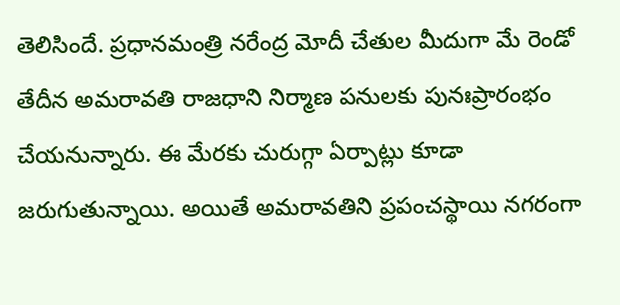తెలిసిందే. ప్రధానమంత్రి నరేంద్ర మోదీ చేతుల మీదుగా మే రెండో తేదీన అమరావతి రాజధాని నిర్మాణ పనులకు పునఃప్రారంభం చేయనున్నారు. ఈ మేరకు చురుగ్గా ఏర్పాట్లు కూడా జరుగుతున్నాయి. అయితే అమరావతిని ప్రపంచస్థాయి నగరంగా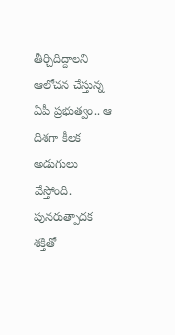తీర్చిదిద్దాలని ఆలోచన చేస్తున్న ఏపీ ప్రభుత్వం.. ఆ దిశగా కీలక అడుగులు వేస్తోంది. పునరుత్పాదక శక్తితో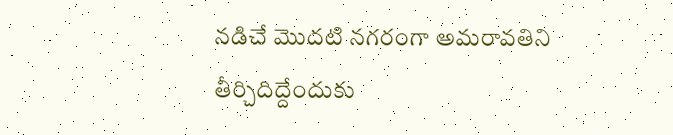నడిచే మొదటి నగరంగా అమరావతిని తీర్చిదిద్దేందుకు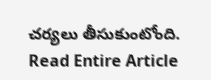చర్యలు తీసుకుంటోంది.
Read Entire Article